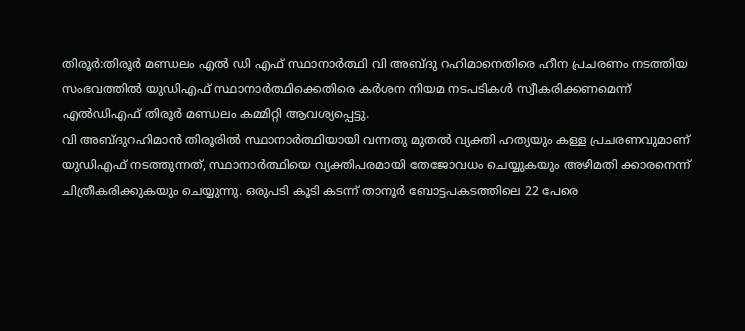തിരൂർ:തിരൂർ മണ്ഡലം എൽ ഡി എഫ് സ്ഥാനാർത്ഥി വി അബ്ദു റഹിമാനെതിരെ ഹീന പ്രചരണം നടത്തിയ സംഭവത്തിൽ യുഡിഎഫ് സ്ഥാനാർത്ഥിക്കെതിരെ കർശന നിയമ നടപടികൾ സ്വീകരിക്കണമെന്ന് എൽഡിഎഫ് തിരൂർ മണ്ഡലം കമ്മിറ്റി ആവശ്യപ്പെട്ടു.
വി അബ്ദുറഹിമാൻ തിരൂരിൽ സ്ഥാനാർത്ഥിയായി വന്നതു മുതൽ വ്യക്തി ഹത്യയും കള്ള പ്രചരണവുമാണ് യുഡിഎഫ് നടത്തുന്നത്, സ്ഥാനാർത്ഥിയെ വ്യക്തിപരമായി തേജോവധം ചെയ്യുകയും അഴിമതി ക്കാരനെന്ന് ചിത്രീകരിക്കുകയും ചെയ്യുന്നു. ഒരുപടി കൂടി കടന്ന് താനൂർ ബോട്ടപകടത്തിലെ 22 പേരെ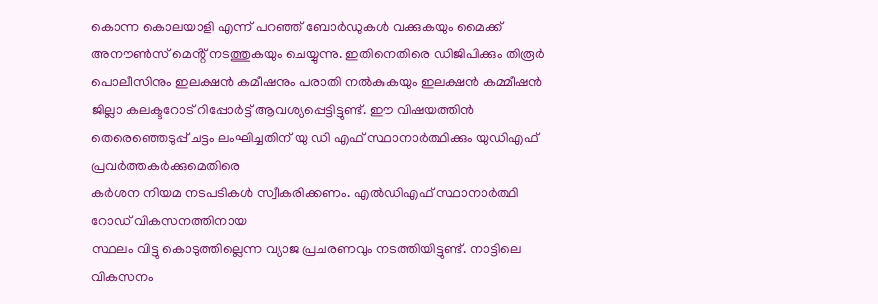കൊന്ന കൊലയാളി എന്ന് പറഞ്ഞ് ബോർഡുകൾ വക്കുകയും മൈക്ക് അനൗൺസ് മെൻ്റ് നടത്തുകയും ചെയ്യുന്നു. ഇതിനെതിരെ ഡിജിപിക്കും തിരൂർ പൊലീസിനും ഇലക്ഷൻ കമീഷനും പരാതി നൽകുകയും ഇലക്ഷൻ കമ്മീഷൻ ജില്ലാ കലക്ടറോട് റിപ്പോർട്ട് ആവശ്യപ്പെട്ടിട്ടുണ്ട്. ഈ വിഷയത്തിൻ തെരെഞ്ഞെടുപ്പ് ചട്ടം ലംഘിച്ചതിന് യു ഡി എഫ് സ്ഥാനാർത്ഥിക്കും യുഡിഎഫ് പ്രവർത്തകർക്കുമെതിരെ
കർശന നിയമ നടപടികൾ സ്വീകരിക്കണം. എൽഡിഎഫ് സ്ഥാനാർത്ഥി
റോഡ് വികസനത്തിനായ
സ്ഥലം വിട്ടു കൊടുത്തില്ലെന്ന വ്യാജ പ്രചരണവും നടത്തിയിട്ടുണ്ട്. നാട്ടിലെ വികസനം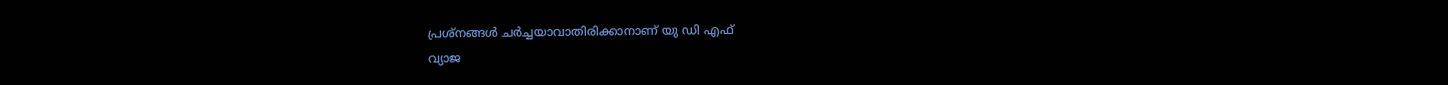പ്രശ്‌നങ്ങൾ ചർച്ചയാവാതിരിക്കാനാണ് യു ഡി എഫ്
വ്യാജ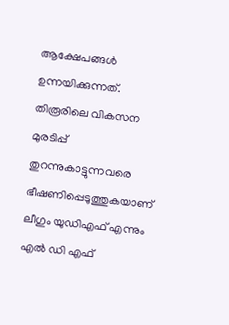ആക്ഷേപങ്ങൾ ഉന്നയിക്കുന്നത്. തിരൂരിലെ വികസന മുരടിപ്പ് തുറന്നുകാട്ടുന്നവരെ ഭീഷണിപ്പെടുത്തുകയാണ് ലീഗും യുഡിഎഫ് എന്നും എൽ ഡി എഫ്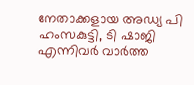നേതാക്കളായ അഡ്യ പി ഹംസകുട്ടി, ടി ഷാജി എന്നിവർ വാർത്ത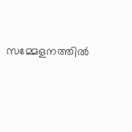സമ്മേളനത്തിൽ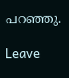പറഞ്ഞു.

Leave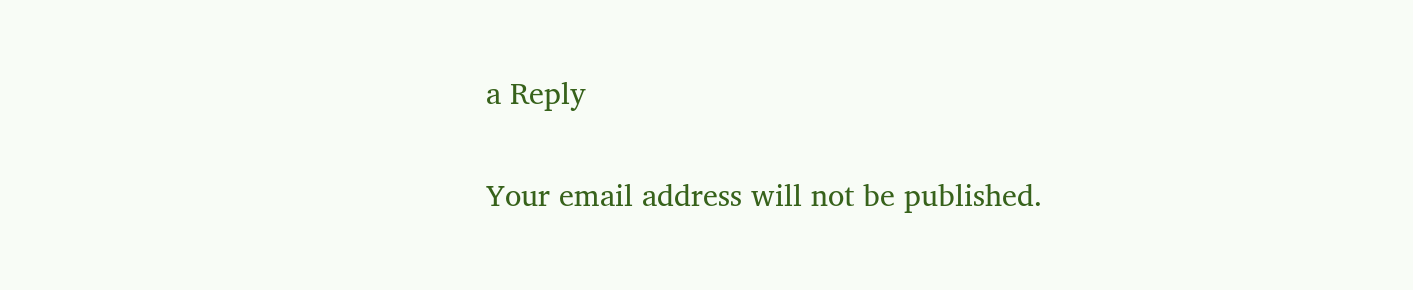a Reply

Your email address will not be published.